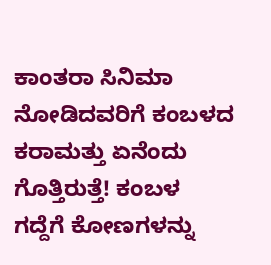ಕಾಂತರಾ ಸಿನಿಮಾ ನೋಡಿದವರಿಗೆ ಕಂಬಳದ ಕರಾಮತ್ತು ಏನೆಂದು ಗೊತ್ತಿರುತ್ತೆ! ಕಂಬಳ ಗದ್ದೆಗೆ ಕೋಣಗಳನ್ನು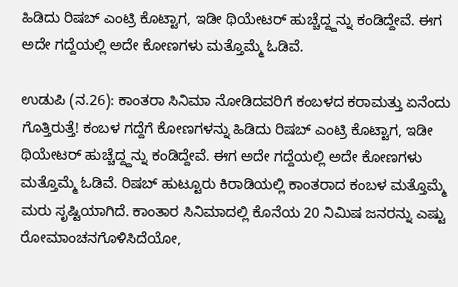ಹಿಡಿದು ರಿಷಬ್ ಎಂಟ್ರಿ ಕೊಟ್ಟಾಗ, ಇಡೀ ಥಿಯೇಟರ್ ಹುಚ್ಚೆದ್ದ್ದನ್ನು ಕಂಡಿದ್ದೇವೆ. ಈಗ ಅದೇ ಗದ್ದೆಯಲ್ಲಿ ಅದೇ ಕೋಣಗಳು ಮತ್ತೊಮ್ಮೆ ಓಡಿವೆ.

ಉಡುಪಿ (ನ.26): ಕಾಂತರಾ ಸಿನಿಮಾ ನೋಡಿದವರಿಗೆ ಕಂಬಳದ ಕರಾಮತ್ತು ಏನೆಂದು ಗೊತ್ತಿರುತ್ತೆ! ಕಂಬಳ ಗದ್ದೆಗೆ ಕೋಣಗಳನ್ನು ಹಿಡಿದು ರಿಷಬ್ ಎಂಟ್ರಿ ಕೊಟ್ಟಾಗ, ಇಡೀ ಥಿಯೇಟರ್ ಹುಚ್ಚೆದ್ದ್ದನ್ನು ಕಂಡಿದ್ದೇವೆ. ಈಗ ಅದೇ ಗದ್ದೆಯಲ್ಲಿ ಅದೇ ಕೋಣಗಳು ಮತ್ತೊಮ್ಮೆ ಓಡಿವೆ. ರಿಷಬ್ ಹುಟ್ಟೂರು ಕಿರಾಡಿಯಲ್ಲಿ ಕಾಂತರಾದ ಕಂಬಳ ಮತ್ತೊಮ್ಮೆ ಮರು ಸೃಷ್ಟಿಯಾಗಿದೆ. ಕಾಂತಾರ ಸಿನಿಮಾದಲ್ಲಿ ಕೊನೆಯ 20 ನಿಮಿಷ ಜನರನ್ನು ಎಷ್ಟು ರೋಮಾಂಚನಗೊಳಿಸಿದೆಯೋ,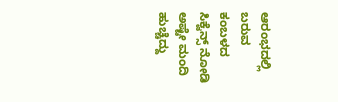ಆರಂಭದಲ್ಲಿ ಬರುವ ಕಂಬಳದ ಸಿಕ್ವೆನ್ಸ್ ನೋಡಿ ಅಷ್ಟೇ ಮಂದಿ ಹುಚ್ಚೆದ್ದು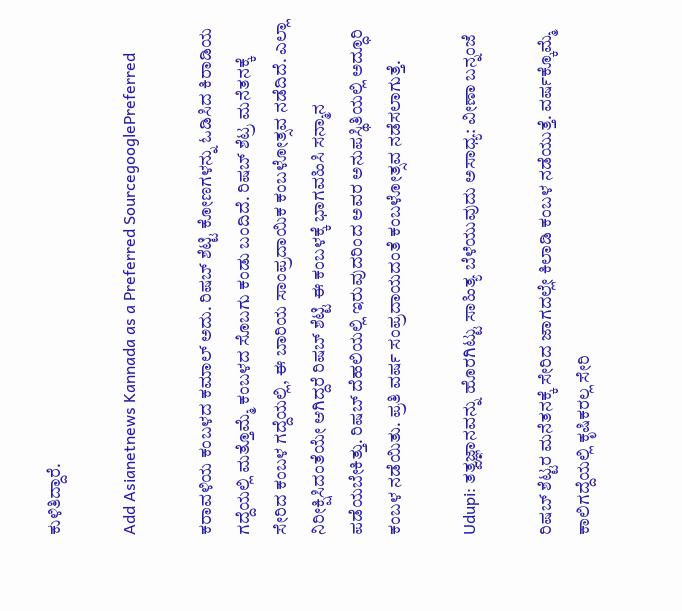ಕುಳಿತಿದ್ದಾರೆ.

Add Asianetnews Kannada as a Preferred SourcegooglePreferred

ಕರಾವಳಿಯ ಕಂಬಳದ ಕಮಾಲ್ ಅದು. ರಿಷಬ್ ಶೆಟ್ಟಿ ಕೋಣಗಳನ್ನು ಓಡಿಸಿದ ಕಿರಾಡಿಯ ಗದ್ದೆಯಲ್ಲಿ ಮತ್ತೊಮ್ಮೆ ಕಂಬಳದ ಸೊಬಗು ಕಂಡು ಬಂದಿದೆ. ರಿಷಬ್ ಶೆಟ್ರ ಮನೆತನಕ್ಕೆ ಸೇರಿದ ಕಂಬಳ ಗದ್ದೆಯಲ್ಲಿ, ಈ ಬಾರಿಯ ಸಾಂಪ್ರದಾಯಿಕ ಕಂಬಳೋತ್ಸವ ನಡೆದಿದೆ. ಎಲ್ಲಾ ನಿರೀಕ್ಷಿಸಿದಂತೆಯೇ ಆಗಿದ್ದರೆ ರಿಷಬ್ ಶೆಟ್ಟಿ ಈ ಕಂಬಳಕ್ಕೆ ಭಾಗವಹಿಸಿ ಸನ್ಮಾನ ಪಡೆಯಬೇಕಿತ್ತು. ರಿಷಬ್ ದೆಹಲಿಯಲ್ಲಿ ಇರುವುದರಿಂದ ಅವರ ಅನುಪಸ್ಥಿತಿಯಲ್ಲಿ ಅದ್ಧೂರಿ ಕಂಬಳ ನಡೆಯಿತು. ಪ್ರತಿ ವರ್ಷ ಸಂಪ್ರದಾಯದಂತೆ ಕಂಬಳೋತ್ಸವ ನಡೆಸಲಾಗುತ್ತೆ.

Udupi: ತತ್ವಜ್ಞಾನವನ್ನು ಹೊರಗಿಟ್ಟು ಸಾಹಿತ್ಯ ಬೆಳೆಯುವುದು ಅಸಾಧ್ಯ: ವೀಣಾ ಬನ್ನಂಜೆ

ರಿಷಬ್ ಶೆಟ್ಟರ ಮನೆತನಕ್ಕೆ ಸೇರಿದ ಜಾಗದಲ್ಲೇ ಕಿಲಾಡಿ ಕಂಬಳ ನಡೆಯುತ್ತೆ. ವರ್ಷಕ್ಕೊಮ್ಮೆ ಕಾಲಿಗದ್ದೆಯಲ್ಲಿ ಕೃಷಿಕರಲ್ಲ ಸೇರಿ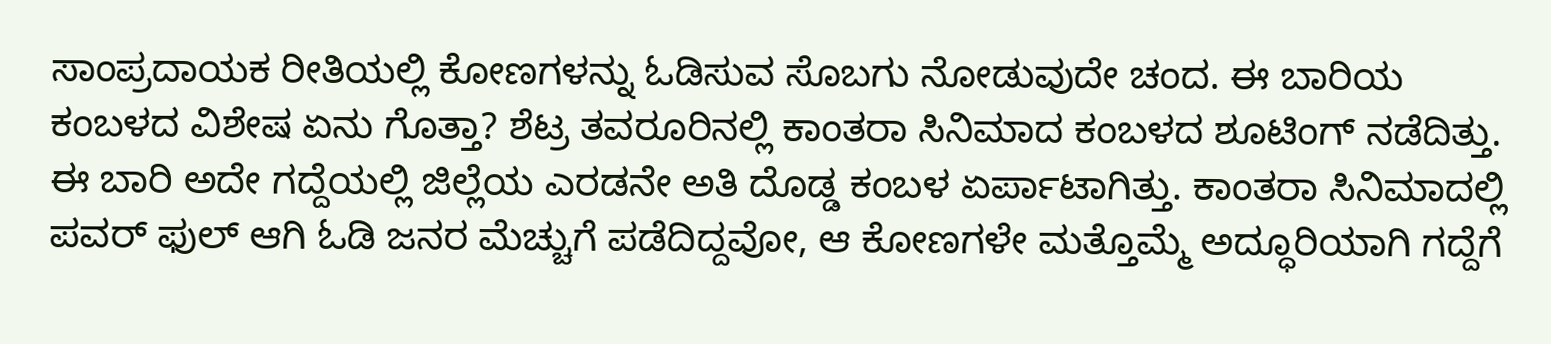ಸಾಂಪ್ರದಾಯಕ ರೀತಿಯಲ್ಲಿ ಕೋಣಗಳನ್ನು ಓಡಿಸುವ ಸೊಬಗು ನೋಡುವುದೇ ಚಂದ. ಈ ಬಾರಿಯ ಕಂಬಳದ ವಿಶೇಷ ಏನು ಗೊತ್ತಾ? ಶೆಟ್ರ ತವರೂರಿನಲ್ಲಿ ಕಾಂತರಾ ಸಿನಿಮಾದ ಕಂಬಳದ ಶೂಟಿಂಗ್ ನಡೆದಿತ್ತು. ಈ ಬಾರಿ ಅದೇ ಗದ್ದೆಯಲ್ಲಿ ಜಿಲ್ಲೆಯ ಎರಡನೇ ಅತಿ ದೊಡ್ಡ ಕಂಬಳ ಏರ್ಪಾಟಾಗಿತ್ತು. ಕಾಂತರಾ ಸಿನಿಮಾದಲ್ಲಿ ಪವರ್ ಫುಲ್ ಆಗಿ ಓಡಿ ಜನರ ಮೆಚ್ಚುಗೆ ಪಡೆದಿದ್ದವೋ, ಆ ಕೋಣಗಳೇ ಮತ್ತೊಮ್ಮೆ ಅದ್ಧೂರಿಯಾಗಿ ಗದ್ದೆಗೆ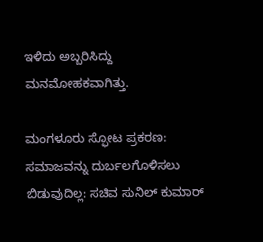ಇಳಿದು ಅಬ್ಬರಿಸಿದ್ದು ಮನಮೋಹಕವಾಗಿತ್ತು.

ಮಂಗಳೂರು ಸ್ಫೋಟ ಪ್ರಕರಣ: ಸಮಾಜವನ್ನು ದುರ್ಬಲಗೊಳಿಸಲು ಬಿಡುವುದಿಲ್ಲ: ಸಚಿವ ಸುನಿಲ್ ಕುಮಾರ್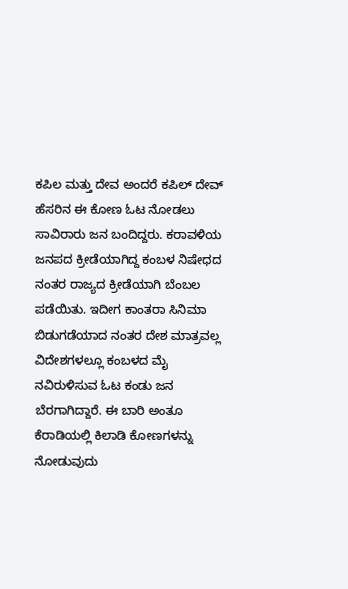ಕಪಿಲ ಮತ್ತು ದೇವ ಅಂದರೆ ಕಪಿಲ್ ದೇವ್ ಹೆಸರಿನ ಈ ಕೋಣ ಓಟ ನೋಡಲು ಸಾವಿರಾರು ಜನ ಬಂದಿದ್ದರು. ಕರಾವಳಿಯ ಜನಪದ ಕ್ರೀಡೆಯಾಗಿದ್ದ ಕಂಬಳ ನಿಷೇಧದ ನಂತರ ರಾಜ್ಯದ ಕ್ರೀಡೆಯಾಗಿ ಬೆಂಬಲ ಪಡೆಯಿತು. ಇದೀಗ ಕಾಂತರಾ ಸಿನಿಮಾ ಬಿಡುಗಡೆಯಾದ ನಂತರ ದೇಶ ಮಾತ್ರವಲ್ಲ ವಿದೇಶಗಳಲ್ಲೂ ಕಂಬಳದ ಮೈ ನವಿರುಳಿಸುವ ಓಟ ಕಂಡು ಜನ ಬೆರಗಾಗಿದ್ದಾರೆ. ಈ ಬಾರಿ ಅಂತೂ ಕೆರಾಡಿಯಲ್ಲಿ ಕಿಲಾಡಿ ಕೋಣಗಳನ್ನು ನೋಡುವುದು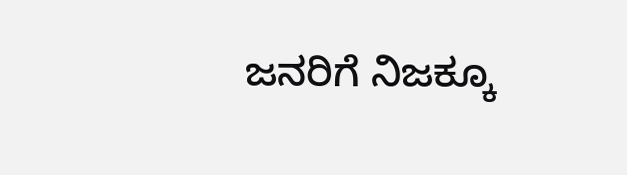ಜನರಿಗೆ ನಿಜಕ್ಕೂ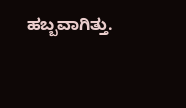ಹಬ್ಬವಾಗಿತ್ತು.